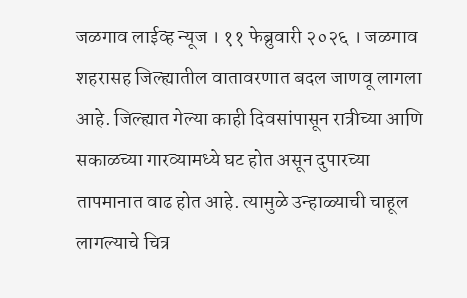जळगाव लाईव्ह न्यूज । ११ फेब्रुवारी २०२६ । जळगाव शहरासह जिल्ह्यातील वातावरणात बदल जाणवू लागला आहे. जिल्ह्यात गेल्या काही दिवसांपासून रात्रीच्या आणि सकाळच्या गारव्यामध्ये घट होत असून दुपारच्या तापमानात वाढ होत आहे. त्यामुळे उन्हाळ्याची चाहूल लागल्याचे चित्र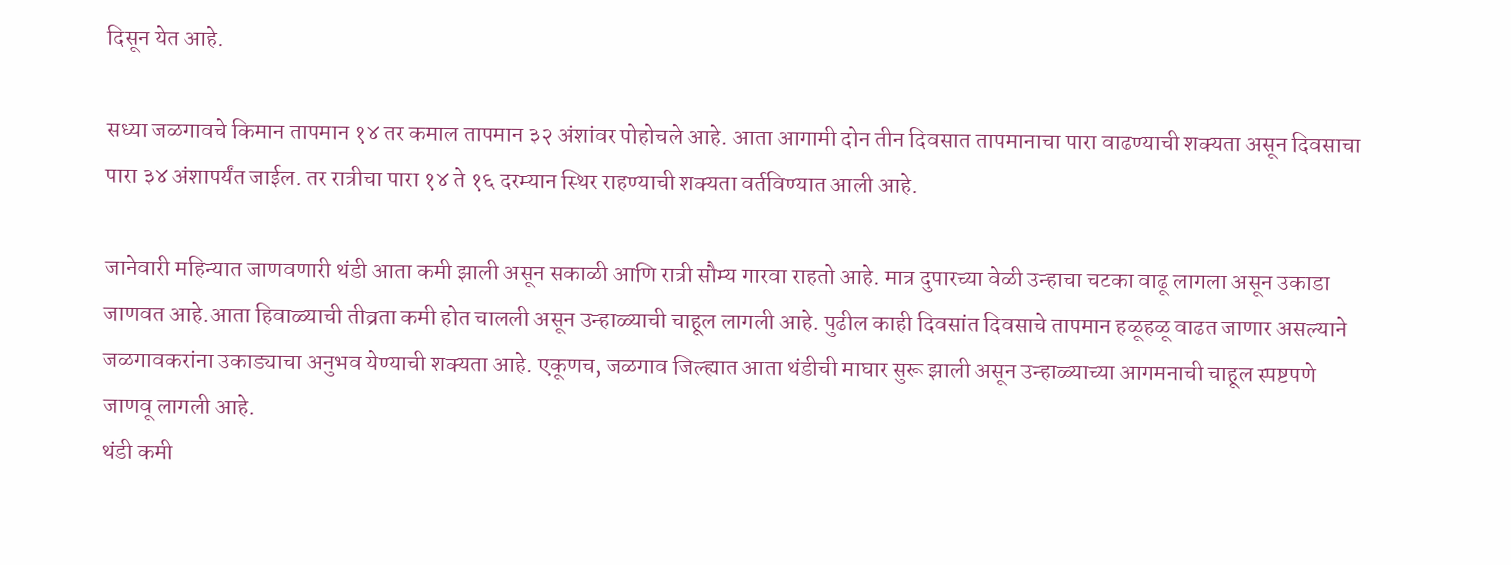दिसून येत आहे.

सध्या जळगावचे किमान तापमान १४ तर कमाल तापमान ३२ अंशांवर पोहोचले आहे. आता आगामी दोन तीन दिवसात तापमानाचा पारा वाढण्याची शक्यता असून दिवसाचा पारा ३४ अंशापर्यंत जाईल. तर रात्रीचा पारा १४ ते १६ दरम्यान स्थिर राहण्याची शक्यता वर्तविण्यात आली आहे.

जानेवारी महिन्यात जाणवणारी थंडी आता कमी झाली असून सकाळी आणि रात्री सौम्य गारवा राहतो आहे. मात्र दुपारच्या वेळी उन्हाचा चटका वाढू लागला असून उकाडा जाणवत आहे.आता हिवाळ्याची तीव्रता कमी होत चालली असून उन्हाळ्याची चाहूल लागली आहे. पुढील काही दिवसांत दिवसाचे तापमान हळूहळू वाढत जाणार असल्याने जळगावकरांना उकाड्याचा अनुभव येण्याची शक्यता आहे. एकूणच, जळगाव जिल्ह्यात आता थंडीची माघार सुरू झाली असून उन्हाळ्याच्या आगमनाची चाहूल स्पष्टपणे जाणवू लागली आहे.
थंडी कमी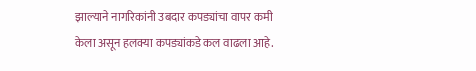झाल्याने नागरिकांनी उबदार कपड्यांचा वापर कमी केला असून हलक्या कपड्यांकडे कल वाढला आहे.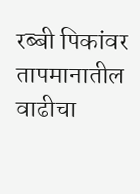रब्बी पिकांवर तापमानातील वाढीचा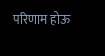परिणाम होऊ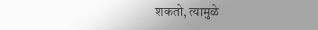शकतो, त्यामुळे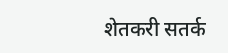शेतकरी सतर्क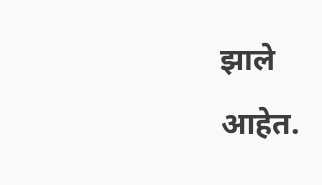झाले आहेत.